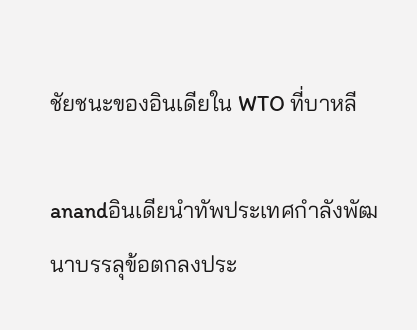ชัยชนะของอินเดียใน WTO ที่บาหลี

anandอินเดียนำทัพประเทศกำลังพัฒนาบรรลุข้อตกลงประ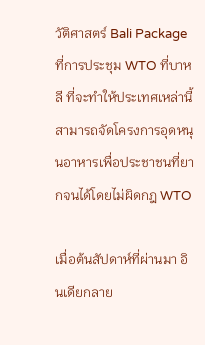วัติศาสตร์ Bali Package ที่การประชุม WTO ที่บาหลี ที่จะทำให้ประเทศเหล่านี้สามารถจัดโครงการอุดหนุนอาหารเพื่อประชาชนที่ยากจนได้โดยไม่ผิดกฎ WTO

เมื่อต้นสัปดาห์ที่ผ่านมา อินเดียกลาย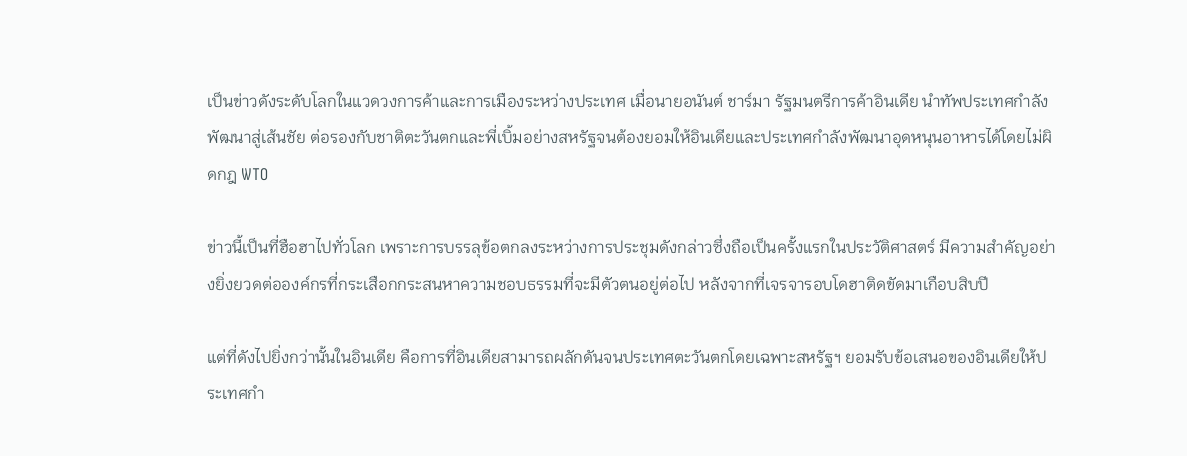เป็นข่าวดังระดับโลกในแวดวงการค้าและการเมืองระหว่างประเทศ เมื่อนายอนันต์ ชาร์มา รัฐมนตรีการค้าอินเดีย นำทัพประเทศกำลังพัฒนาสู่เส้นชัย ต่อรองกับชาติตะวันตกและพี่เบิ้มอย่างสหรัฐจนต้องยอมให้อินเดียและประเทศกำลังพัฒนาอุดหนุนอาหารได้โดยไม่ผิดกฎ WTO

ข่าวนี้เป็นที่ฮือฮาไปทั่วโลก เพราะการบรรลุข้อตกลงระหว่างการประชุมดังกล่าวซึ่งถือเป็นครั้งแรกในประวัติศาสตร์ มีความสำคัญอย่างยิ่งยวดต่อองค์กรที่กระเสือกกระสนหาความชอบธรรมที่จะมีตัวตนอยู่ต่อไป หลังจากที่เจรจารอบโดฮาติดขัดมาเกือบสิบปี

แต่ที่ดังไปยิ่งกว่านั้นในอินเดีย คือการที่อินเดียสามารถผลักดันจนประเทศตะวันตกโดยเฉพาะสหรัฐฯ ยอมรับข้อเสนอของอินเดียให้ประเทศกำ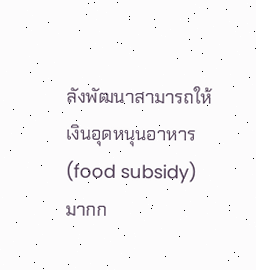ลังพัฒนาสามารถให้เงินอุดหนุนอาหาร (food subsidy) มากก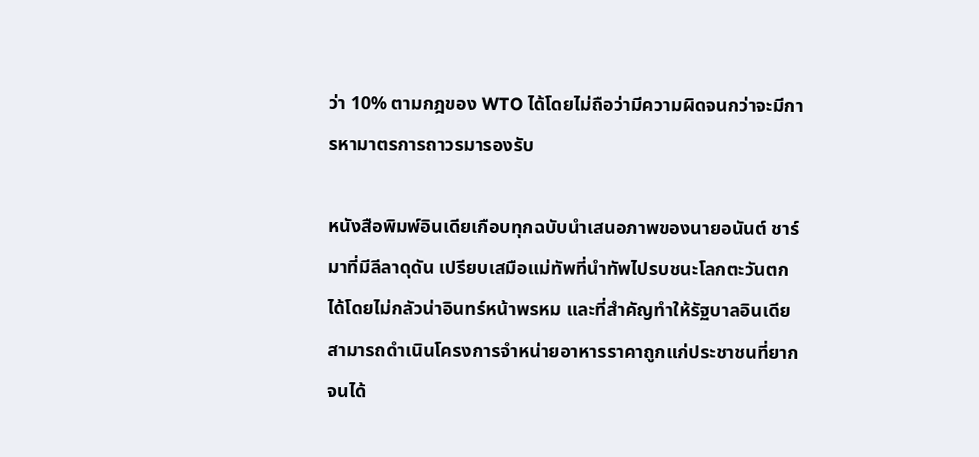ว่า 10% ตามกฎของ WTO ได้โดยไม่ถือว่ามีความผิดจนกว่าจะมีการหามาตรการถาวรมารองรับ

หนังสือพิมพ์อินเดียเกือบทุกฉบับนำเสนอภาพของนายอนันต์ ชาร์มาที่มีลีลาดุดัน เปรียบเสมือแม่ทัพที่นำทัพไปรบชนะโลกตะวันตกได้โดยไม่กลัวน่าอินทร์หน้าพรหม และที่สำคัญทำให้รัฐบาลอินเดียสามารถดำเนินโครงการจำหน่ายอาหารราคาถูกแก่ประชาชนที่ยากจนได้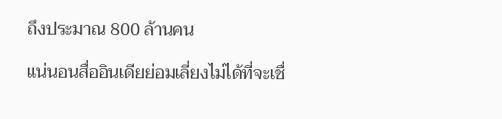ถึงประมาณ 800 ล้านคน

แน่นอนสื่ออินเดียย่อมเลี่ยงไม่ได้ที่จะเชื่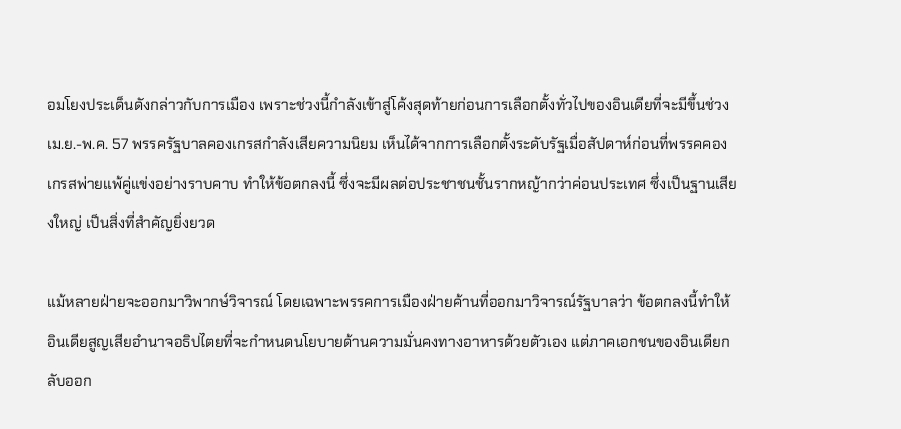อมโยงประเด็นดังกล่าวกับการเมือง เพราะช่วงนี้กำลังเข้าสู่โค้งสุดท้ายก่อนการเลือกตั้งทั่วไปของอินเดียที่จะมีขึ้นช่วง เม.ย.-พ.ค. 57 พรรครัฐบาลคองเกรสกำลังเสียความนิยม เห็นได้จากการเลือกตั้งระดับรัฐเมื่อสัปดาห์ก่อนที่พรรคคองเกรสพ่ายแพ้คู่แข่งอย่างราบคาบ ทำให้ข้อตกลงนี้ ซึ่งจะมีผลต่อประชาชนชั้นรากหญ้ากว่าค่อนประเทศ ซึ่งเป็นฐานเสียงใหญ่ เป็นสิ่งที่สำคัญยิ่งยวด

แม้หลายฝ่ายจะออกมาวิพากษ์วิจารณ์ โดยเฉพาะพรรคการเมืองฝ่ายค้านที่ออกมาวิจารณ์รัฐบาลว่า ข้อตกลงนี้ทำให้อินเดียสูญเสียอำนาจอธิปไตยที่จะกำหนดนโยบายด้านความมั่นคงทางอาหารด้วยตัวเอง แต่ภาคเอกชนของอินเดียกลับออก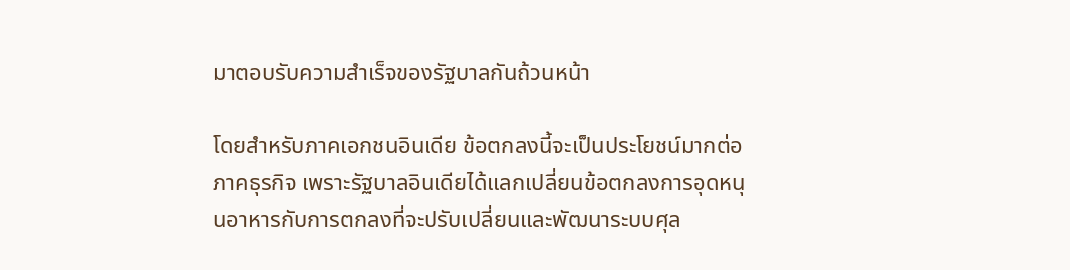มาตอบรับความสำเร็จของรัฐบาลกันถ้วนหน้า

โดยสำหรับภาคเอกชนอินเดีย ข้อตกลงนี้จะเป็นประโยชน์มากต่อภาคธุรกิจ เพราะรัฐบาลอินเดียได้แลกเปลี่ยนข้อตกลงการอุดหนุนอาหารกับการตกลงที่จะปรับเปลี่ยนและพัฒนาระบบศุล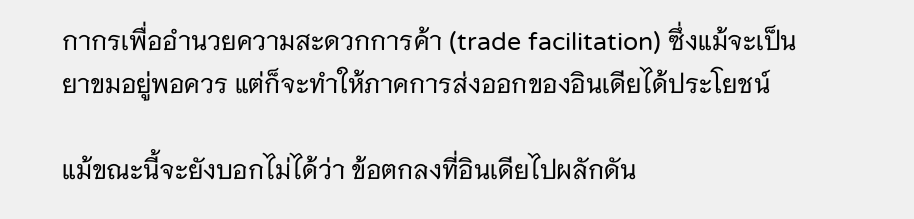กากรเพื่ออำนวยความสะดวกการค้า (trade facilitation) ซึ่งแม้จะเป็นยาขมอยู่พอควร แต่ก็จะทำให้ภาคการส่งออกของอินเดียได้ประโยชน์

แม้ขณะนี้จะยังบอกไม่ได้ว่า ข้อตกลงที่อินเดียไปผลักดัน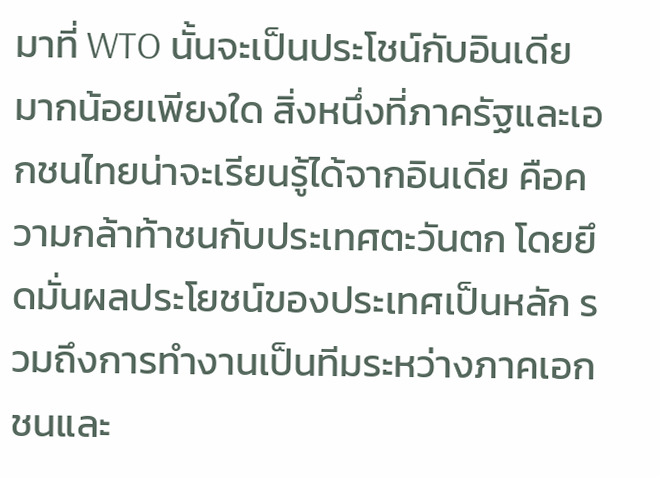มาที่ WTO นั้นจะเป็นประโชน์กับอินเดียมากน้อยเพียงใด สิ่งหนึ่งที่ภาครัฐและเอกชนไทยน่าจะเรียนรู้ได้จากอินเดีย คือความกล้าท้าชนกับประเทศตะวันตก โดยยึดมั่นผลประโยชน์ของประเทศเป็นหลัก รวมถึงการทำงานเป็นทีมระหว่างภาคเอกชนและ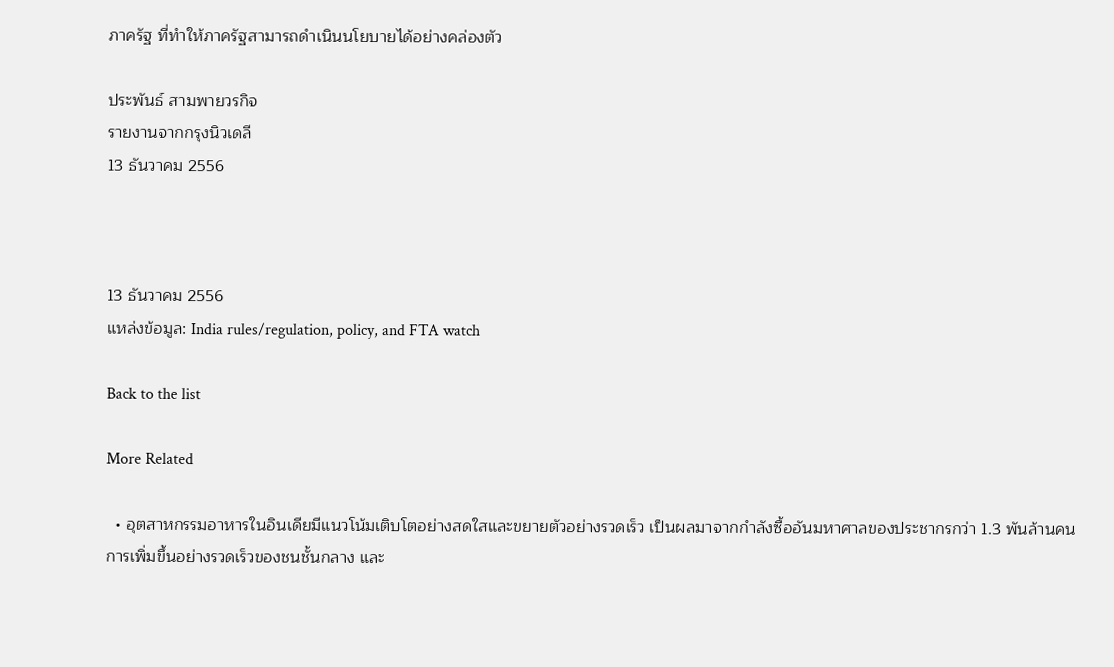ภาครัฐ ที่ทำให้ภาครัฐสามารถดำเนินนโยบายได้อย่างคล่องตัว

ประพันธ์ สามพายวรกิจ
รายงานจากกรุงนิวเดลี
13 ธันวาคม 2556



13 ธันวาคม 2556
แหล่งข้อมูล: India rules/regulation, policy, and FTA watch

Back to the list

More Related

  • อุตสาหกรรมอาหารในอินเดียมีแนวโน้มเติบโตอย่างสดใสและขยายตัวอย่างรวดเร็ว เป็นผลมาจากกำลังซื้ออันมหาศาลของประชากรกว่า 1.3 พันล้านคน การเพิ่มขึ้นอย่างรวดเร็วของชนชั้นกลาง และ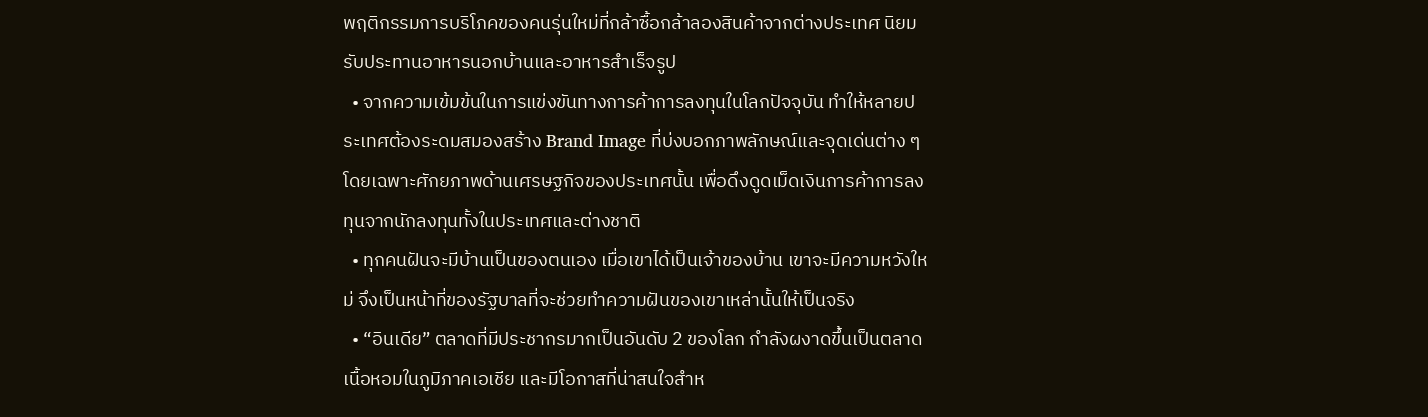พฤติกรรมการบริโภคของคนรุ่นใหม่ที่กล้าซื้อกล้าลองสินค้าจากต่างประเทศ นิยมรับประทานอาหารนอกบ้านและอาหารสำเร็จรูป
  • จากความเข้มข้นในการแข่งขันทางการค้าการลงทุนในโลกปัจจุบัน ทำให้หลายประเทศต้องระดมสมองสร้าง Brand Image ที่บ่งบอกภาพลักษณ์และจุดเด่นต่าง ๆ โดยเฉพาะศักยภาพด้านเศรษฐกิจของประเทศนั้น เพื่อดึงดูดเม็ดเงินการค้าการลงทุนจากนักลงทุนทั้งในประเทศและต่างชาติ
  • ทุกคนฝันจะมีบ้านเป็นของตนเอง เมื่อเขาได้เป็นเจ้าของบ้าน เขาจะมีความหวังใหม่ จึงเป็นหน้าที่ของรัฐบาลที่จะช่วยทำความฝันของเขาเหล่านั้นให้เป็นจริง
  • “อินเดีย” ตลาดที่มีประชากรมากเป็นอันดับ 2 ของโลก กำลังผงาดขึ้นเป็นตลาดเนื้อหอมในภูมิภาคเอเชีย และมีโอกาสที่น่าสนใจสำห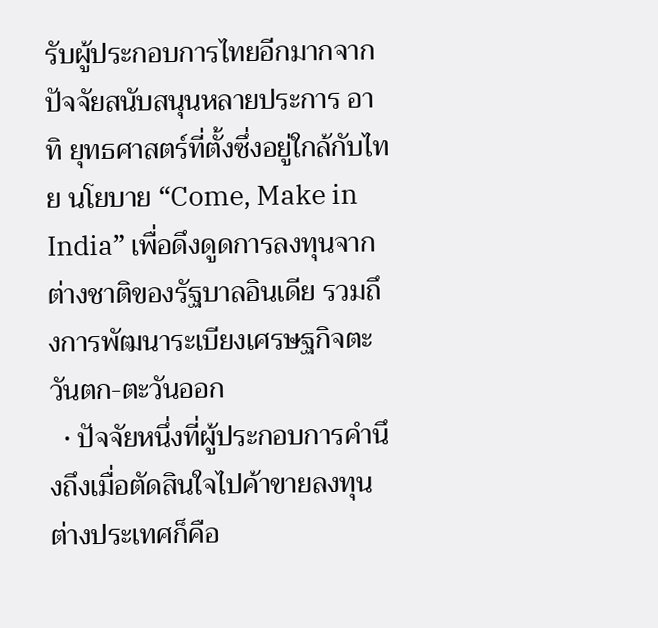รับผู้ประกอบการไทยอีกมากจากปัจจัยสนับสนุนหลายประการ อาทิ ยุทธศาสตร์ที่ตั้งซึ่งอยู่ใกล้กับไทย นโยบาย “Come, Make in India” เพื่อดึงดูดการลงทุนจากต่างชาติของรัฐบาลอินเดีย รวมถึงการพัฒนาระเบียงเศรษฐกิจตะวันตก-ตะวันออก
  • ปัจจัยหนึ่งที่ผู้ประกอบการคำนึงถึงเมื่อตัดสินใจไปค้าขายลงทุนต่างประเทศก็คือ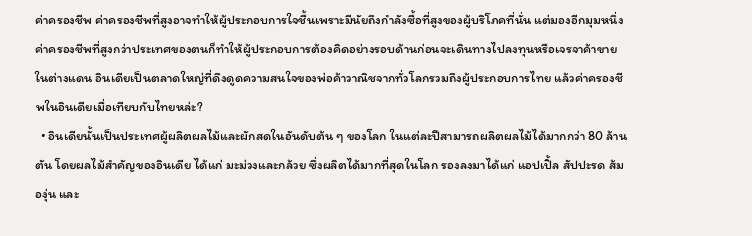ค่าครองชีพ ค่าครองชีพที่สูงอาจทำให้ผู้ประกอบการใจชื้นเพราะมีนัยถึงกำลังซื้อที่สูงของผู้บริโภคที่นั่น แต่มองอีกมุมหนึ่ง ค่าครองชีพที่สูงกว่าประเทศของตนก็ทำให้ผู้ประกอบการต้องคิดอย่างรอบด้านก่อนจะเดินทางไปลงทุนหรือเจรจาค้าขายในต่างแดน อินเดียเป็นตลาดใหญ่ที่ดึงดูดความสนใจของพ่อค้าวาณิชจากทั่วโลกรวมถึงผู้ประกอบการไทย แล้วค่าครองชีพในอินเดียเมื่อเทียบกับไทยหล่ะ?
  • อินเดียนั้นเป็นประเทศผู้ผลิตผลไม้และผักสดในอันดับต้น ๆ ของโลก ในแต่ละปีสามารถผลิตผลไม้ได้มากกว่า 80 ล้านตัน โดยผลไม้สำคัญของอินเดีย ได้แก่ มะม่วงและกล้วย ซึ่งผลิตได้มากที่สุดในโลก รองลงมาได้แก่ แอปเปิ้ล สัปปะรด ส้ม องุ่น และ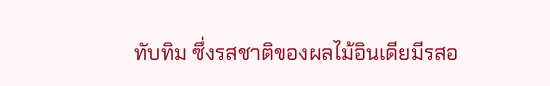ทับทิม ซึ่งรสชาติของผลไม้อินเดียมีรสอ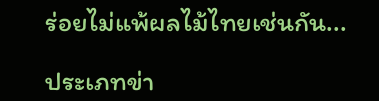ร่อยไม่แพ้ผลไม้ไทยเช่นกัน...

ประเภทข่า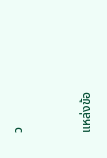ว


แหล่งข้อ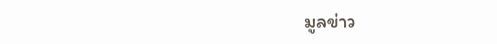มูลข่าว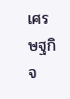เศรษฐกิจ